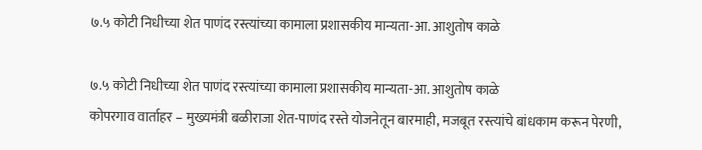७.५ कोटी निधीच्या शेत पाणंद रस्त्यांच्या कामाला प्रशासकीय मान्यता-आ. आशुतोष काळे

७.५ कोटी निधीच्या शेत पाणंद रस्त्यांच्या कामाला प्रशासकीय मान्यता-आ. आशुतोष काळे
कोपरगाव वार्ताहर – मुख्यमंत्री बळीराजा शेत-पाणंद रस्ते योजनेतून बारमाही, मजबूत रस्त्यांचे बांधकाम करून पेरणी,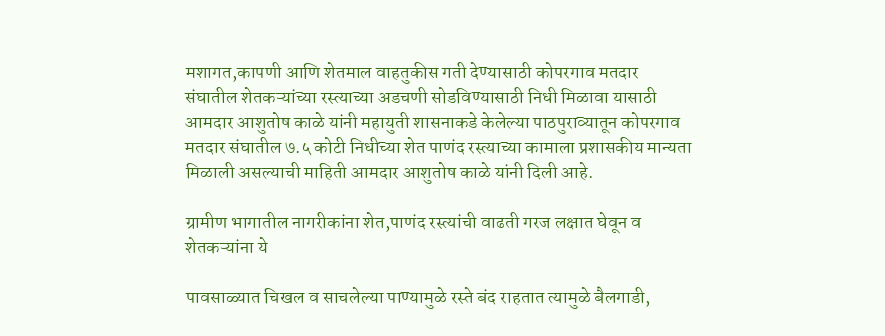मशागत,कापणी आणि शेतमाल वाहतुकीस गती देण्यासाठी कोपरगाव मतदार संघातील शेतकऱ्यांच्या रस्त्याच्या अडचणी सोडविण्यासाठी निधी मिळावा यासाठी आमदार आशुतोष काळे यांनी महायुती शासनाकडे केलेल्या पाठपुराव्यातून कोपरगाव मतदार संघातील ७.५ कोटी निधीच्या शेत पाणंद रस्त्याच्या कामाला प्रशासकीय मान्यता मिळाली असल्याची माहिती आमदार आशुतोष काळे यांनी दिली आहे.

ग्रामीण भागातील नागरीकांना शेत,पाणंद रस्त्यांची वाढती गरज लक्षात घेवून व शेतकऱ्यांना ये

पावसाळ्यात चिखल व साचलेल्या पाण्यामुळे रस्ते बंद राहतात त्यामुळे बैलगाडी,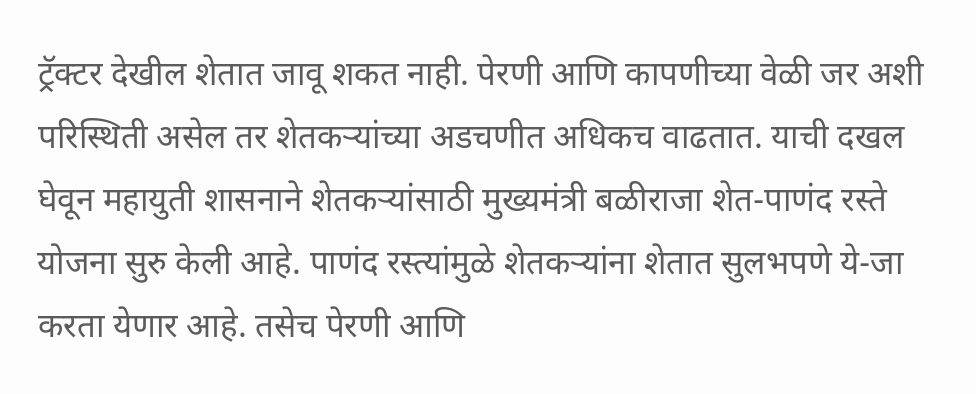ट्रॅक्टर देखील शेतात जावू शकत नाही. पेरणी आणि कापणीच्या वेळी जर अशी परिस्थिती असेल तर शेतकऱ्यांच्या अडचणीत अधिकच वाढतात. याची दखल घेवून महायुती शासनाने शेतकऱ्यांसाठी मुख्यमंत्री बळीराजा शेत-पाणंद रस्ते योजना सुरु केली आहे. पाणंद रस्त्यांमुळे शेतकऱ्यांना शेतात सुलभपणे ये-जा करता येणार आहे. तसेच पेरणी आणि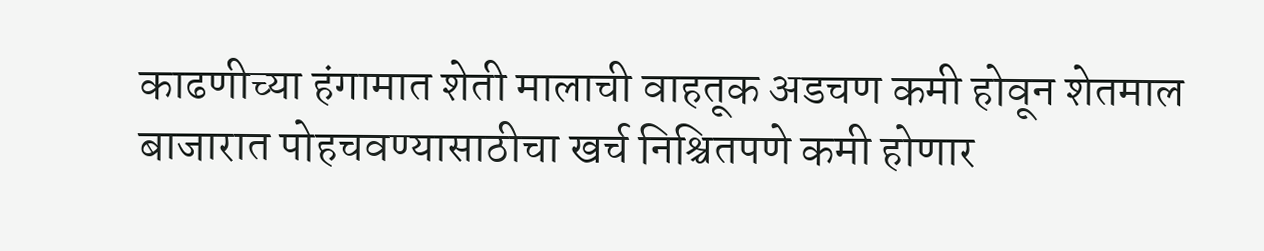काढणीच्या हंगामात शेती मालाची वाहतूक अडचण कमी होवून शेतमाल बाजारात पोहचवण्यासाठीचा खर्च निश्चितपणे कमी होणार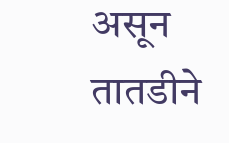असून तातडीने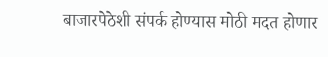बाजारपेठेशी संपर्क होण्यास मोठी मदत होणार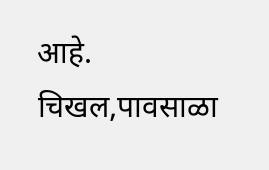आहे. चिखल,पावसाळा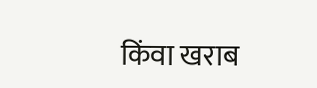किंवा खराब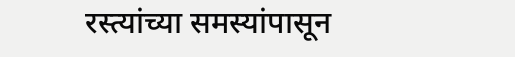रस्त्यांच्या समस्यांपासून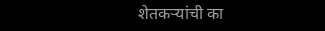शेतकऱ्यांची का